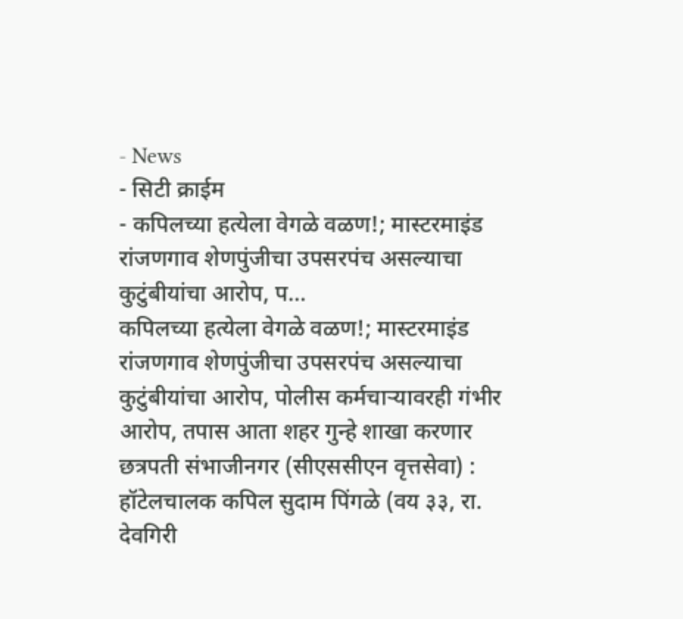- News
- सिटी क्राईम
- कपिलच्या हत्येला वेगळे वळण!; मास्टरमाइंड रांजणगाव शेणपुंजीचा उपसरपंच असल्याचा कुटुंबीयांचा आरोप, प...
कपिलच्या हत्येला वेगळे वळण!; मास्टरमाइंड रांजणगाव शेणपुंजीचा उपसरपंच असल्याचा कुटुंबीयांचा आरोप, पोलीस कर्मचाऱ्यावरही गंभीर आरोप, तपास आता शहर गुन्हे शाखा करणार
छत्रपती संभाजीनगर (सीएससीएन वृत्तसेवा) : हॉटेलचालक कपिल सुदाम पिंगळे (वय ३३, रा. देवगिरी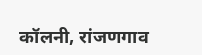कॉलनी, रांजणगाव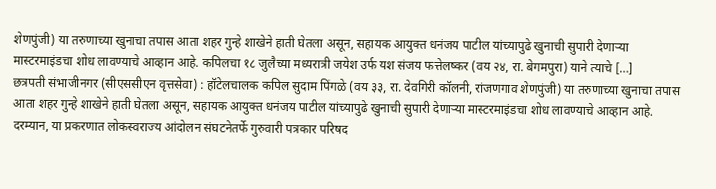शेणपुंजी) या तरुणाच्या खुनाचा तपास आता शहर गुन्हे शाखेने हाती घेतला असून, सहायक आयुक्त धनंजय पाटील यांच्यापुढे खुनाची सुपारी देणाऱ्या मास्टरमाइंडचा शोध लावण्याचे आव्हान आहे. कपिलचा १८ जुलैच्या मध्यरात्री जयेश उर्फ यश संजय फत्तेलष्कर (वय २४, रा. बेगमपुरा) याने त्याचे […]
छत्रपती संभाजीनगर (सीएससीएन वृत्तसेवा) : हॉटेलचालक कपिल सुदाम पिंगळे (वय ३३, रा. देवगिरी कॉलनी, रांजणगाव शेणपुंजी) या तरुणाच्या खुनाचा तपास आता शहर गुन्हे शाखेने हाती घेतला असून, सहायक आयुक्त धनंजय पाटील यांच्यापुढे खुनाची सुपारी देणाऱ्या मास्टरमाइंडचा शोध लावण्याचे आव्हान आहे.
दरम्यान, या प्रकरणात लोकस्वराज्य आंदोलन संघटनेतर्फे गुरुवारी पत्रकार परिषद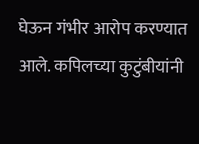घेऊन गंभीर आरोप करण्यात आले. कपिलच्या कुटुंबीयांनी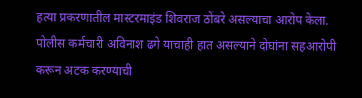हत्या प्रकरणातील मास्टरमाइंड शिवराज ठोंबरे असल्याचा आरोप केला. पोलीस कर्मचारी अविनाश ढगे याचाही हात असल्याने दोघांना सहआरोपी करून अटक करण्याची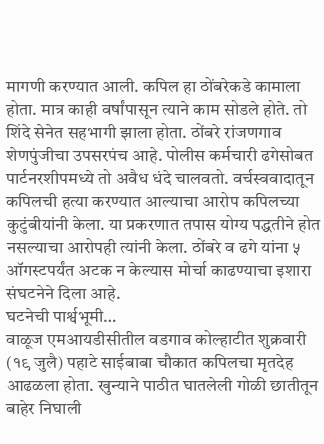मागणी करण्यात आली. कपिल हा ठोंबरेकडे कामाला होता. मात्र काही वर्षांपासून त्याने काम सोडले होते. तो शिंदे सेनेत सहभागी झाला होता. ठोंबरे रांजणगाव शेणपुंजीचा उपसरपंच आहे. पोलीस कर्मचारी ढगेसोबत पार्टनरशीपमध्ये तो अवैध धंदे चालवतो. वर्चस्ववादातून कपिलची हत्या करण्यात आल्याचा आरोप कपिलच्या कुटुंबीयांनी केला. या प्रकरणात तपास योग्य पद्धतीने होत नसल्याचा आरोपही त्यांनी केला. ठोंबरे व ढगे यांना ५ ऑगस्टपर्यंत अटक न केल्यास मोर्चा काढण्याचा इशारा संघटनेने दिला आहे.
घटनेची पार्श्वभूमी…
वाळूज एमआयडीसीतील वडगाव कोल्हाटीत शुक्रवारी (१९ जुलै) पहाटे साईबाबा चौकात कपिलचा मृतदेह आढळला होता. खुन्याने पाठीत घातलेली गोळी छातीतून बाहेर निघाली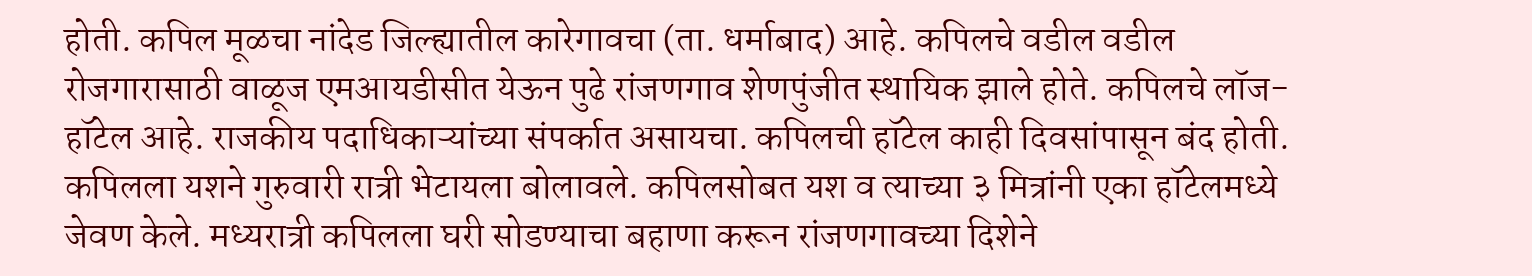होती. कपिल मूळचा नांदेड जिल्ह्यातील कारेगावचा (ता. धर्माबाद) आहे. कपिलचे वडील वडील रोजगारासाठी वाळूज एमआयडीसीत येऊन पुढे रांजणगाव शेणपुंजीत स्थायिक झाले होते. कपिलचे लॉज- हॉटेल आहे. राजकीय पदाधिकाऱ्यांच्या संपर्कात असायचा. कपिलची हॉटेल काही दिवसांपासून बंद होती. कपिलला यशने गुरुवारी रात्री भेटायला बोलावले. कपिलसोबत यश व त्याच्या ३ मित्रांनी एका हॉटेलमध्ये जेवण केले. मध्यरात्री कपिलला घरी सोडण्याचा बहाणा करून रांजणगावच्या दिशेने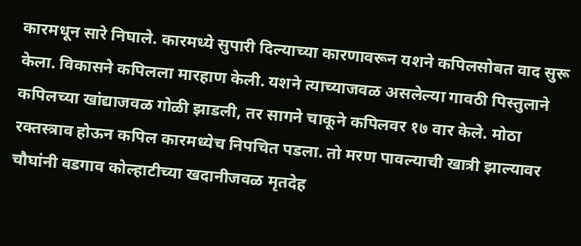कारमधून सारे निघाले. कारमध्ये सुपारी दिल्याच्या कारणावरून यशने कपिलसोबत वाद सुरू केला. विकासने कपिलला मारहाण केली. यशने त्याच्याजवळ असलेल्या गावठी पिस्तुलाने कपिलच्या खांद्याजवळ गोळी झाडली, तर सागने चाकूने कपिलवर १७ वार केले. मोठा रक्तस्त्राव होऊन कपिल कारमध्येच निपचित पडला. तो मरण पावल्याची खात्री झाल्यावर चौघांनी वडगाव कोल्हाटीच्या खदानीजवळ मृतदेह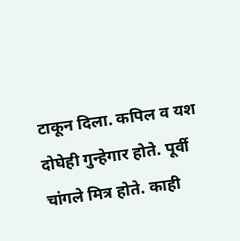टाकून दिला. कपिल व यश दोघेही गुन्हेगार होते. पूर्वी चांगले मित्र होते. काही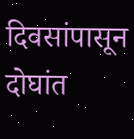दिवसांपासून दोघांत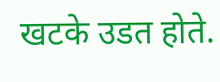खटके उडत होते.